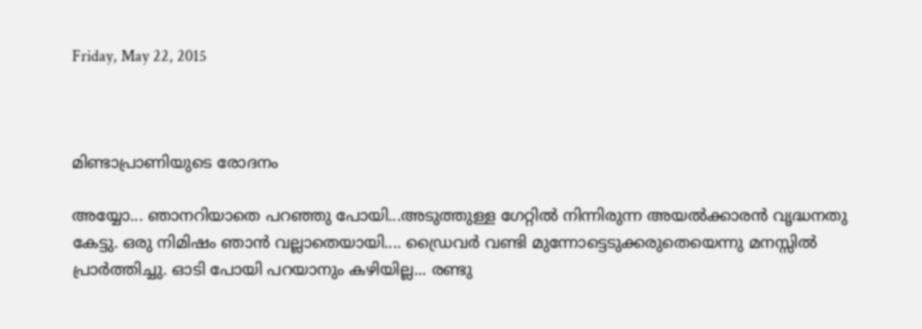Friday, May 22, 2015



മിണ്ടാപ്രാണിയുടെ രോദനം

അയ്യോ... ഞാനറിയാതെ പറഞ്ഞു പോയി...അടുത്തുള്ള ഗേറ്റില്‍ നിന്നിരുന്ന അയല്‍ക്കാരന്‍ വൃദ്ധനതു കേട്ടു. ഒരു നിമിഷം ഞാന്‍ വല്ലാതെയായി.... ഡ്രൈവര്‍ വണ്ടി മുന്നോട്ടെടുക്കരുതെയെന്നു മനസ്സില്‍ പ്രാര്‍ത്തിച്ചു. ഓടി പോയി പറയാനും കഴിയില്ല... രണ്ടു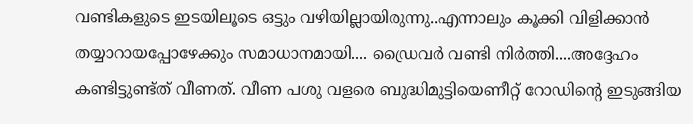വണ്ടികളുടെ ഇടയിലൂടെ ഒട്ടും വഴിയില്ലായിരുന്നു..എന്നാലും കൂക്കി വിളിക്കാന്‍ തയ്യാറായപ്പോഴേക്കും സമാധാനമായി.... ഡ്രൈവര്‍ വണ്ടി നിര്‍ത്തി....അദ്ദേഹം കണ്ടിട്ടുണ്ട്ത് വീണത്‌. വീണ പശു വളരെ ബുദ്ധിമുട്ടിയെണീറ്റ്‌ റോഡിന്റെ ഇടുങ്ങിയ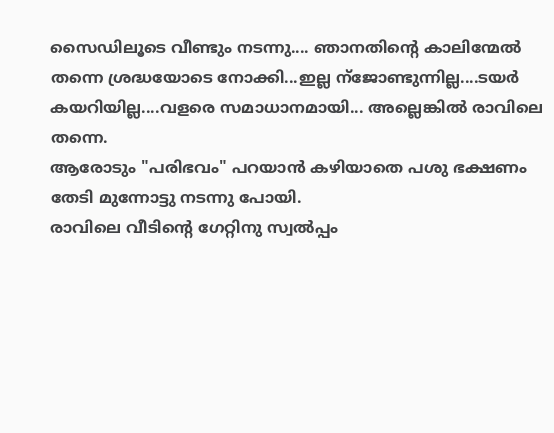സൈഡിലൂടെ വീണ്ടും നടന്നു.... ഞാനതിന്റെ കാലിന്മേല്‍ തന്നെ ശ്രദ്ധയോടെ നോക്കി...ഇല്ല ന്ജോണ്ടുന്നില്ല....ടയര്‍ കയറിയില്ല....വളരെ സമാധാനമായി... അല്ലെങ്കില്‍ രാവിലെ തന്നെ.
ആരോടും "പരിഭവം" പറയാന്‍ കഴിയാതെ പശു ഭക്ഷണം തേടി മുന്നോട്ടു നടന്നു പോയി.
രാവിലെ വീടിന്റെ ഗേറ്റിനു സ്വല്‍പ്പം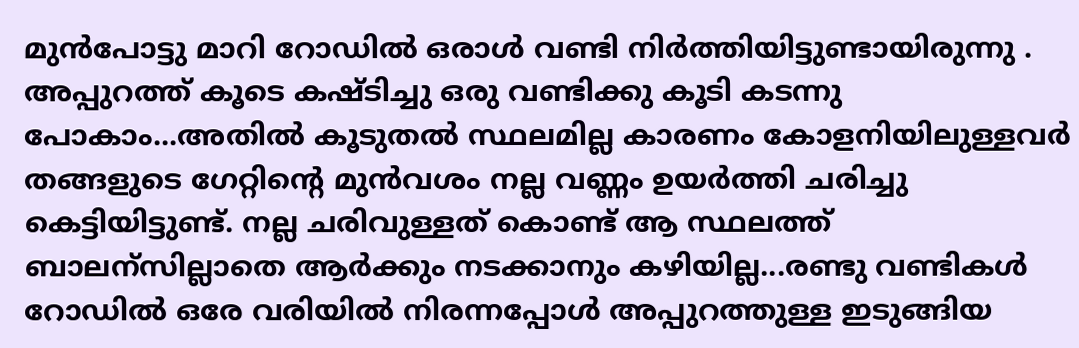മുന്‍പോട്ടു മാറി റോഡില്‍ ഒരാള്‍ വണ്ടി നിര്‍ത്തിയിട്ടുണ്ടായിരുന്നു . അപ്പുറത്ത് കൂടെ കഷ്ടിച്ചു ഒരു വണ്ടിക്കു കൂടി കടന്നു പോകാം...അതില്‍ കൂടുതല്‍ സ്ഥലമില്ല കാരണം കോളനിയിലുള്ളവര്‍ തങ്ങളുടെ ഗേറ്റിന്റെ മുന്‍വശം നല്ല വണ്ണം ഉയര്‍ത്തി ചരിച്ചു കെട്ടിയിട്ടുണ്ട്. നല്ല ചരിവുള്ളത് കൊണ്ട് ആ സ്ഥലത്ത് ബാലന്സില്ലാതെ ആര്‍ക്കും നടക്കാനും കഴിയില്ല...രണ്ടു വണ്ടികള്‍ റോഡില്‍ ഒരേ വരിയില്‍ നിരന്നപ്പോള്‍ അപ്പുറത്തുള്ള ഇടുങ്ങിയ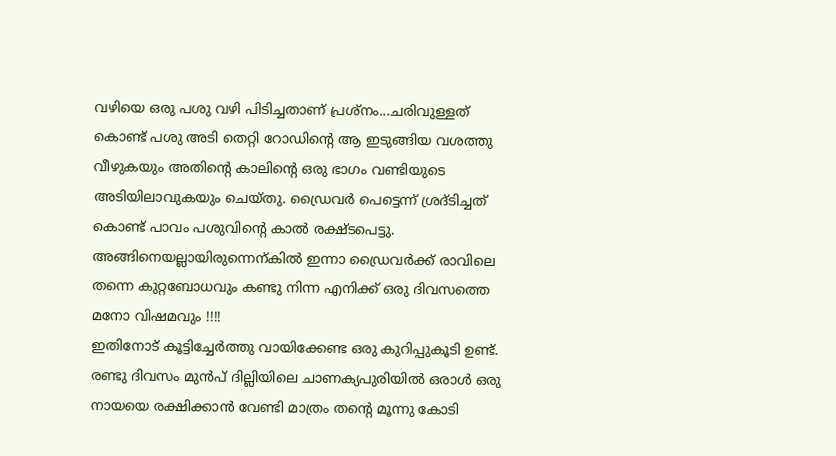വഴിയെ ഒരു പശു വഴി പിടിച്ചതാണ് പ്രശ്നം...ചരിവുള്ളത് കൊണ്ട് പശു അടി തെറ്റി റോഡിന്‍റെ ആ ഇടുങ്ങിയ വശത്തു വീഴുകയും അതിന്റെ കാലിന്റെ ഒരു ഭാഗം വണ്ടിയുടെ അടിയിലാവുകയും ചെയ്തു. ഡ്രൈവര്‍ പെട്ടെന്ന് ശ്രദ്ടിച്ചത് കൊണ്ട് പാവം പശുവിന്റെ കാല്‍ രക്ഷ്ടപെട്ടു. അങ്ങിനെയല്ലായിരുന്നെന്കില്‍ ഇന്നാ ഡ്രൈവര്‍ക്ക് രാവിലെ തന്നെ കുറ്റബോധവും കണ്ടു നിന്ന എനിക്ക് ഒരു ദിവസത്തെ മനോ വിഷമവും !!!!
ഇതിനോട് കൂട്ടിച്ചേര്‍ത്തു വായിക്കേണ്ട ഒരു കുറിപ്പുകൂടി ഉണ്ട്. രണ്ടു ദിവസം മുന്‍പ് ദില്ലിയിലെ ചാണക്യപുരിയില്‍ ഒരാള്‍ ഒരു നായയെ രക്ഷിക്കാന്‍ വേണ്ടി മാത്രം തന്റെ മൂന്നു കോടി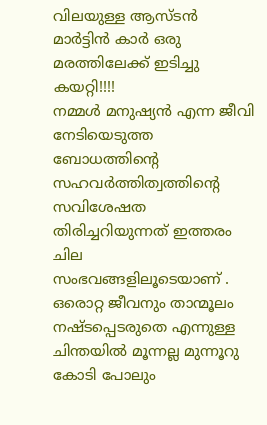വിലയുള്ള ആസ്ടന്‍ മാര്‍ട്ടിന്‍ കാര്‍ ഒരു മരത്തിലേക്ക് ഇടിച്ചു കയറ്റി!!!!
നമ്മള്‍ മനുഷ്യന്‍ എന്ന ജീവി നേടിയെടുത്ത ബോധത്തിന്റെ സഹവര്‍ത്തിത്വത്തിന്റെ സവിശേഷത തിരിച്ചറിയുന്നത്‌ ഇത്തരം ചില സംഭവങ്ങളിലൂടെയാണ് . ഒരൊറ്റ ജീവനും താന്മൂലം നഷ്ടപ്പെടരുതെ എന്നുള്ള ചിന്തയില്‍ മൂന്നല്ല മുന്നൂറു കോടി പോലും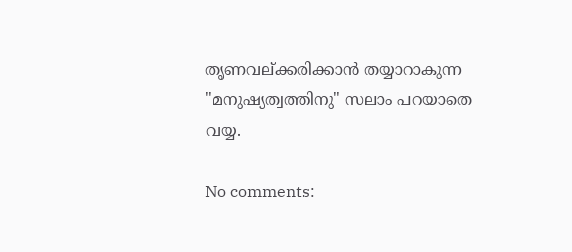തൃണവല്ക്കരിക്കാന്‍ തയ്യാറാകുന്ന "മനുഷ്യത്വത്തിനു" സലാം പറയാതെ വയ്യ.

No comments: